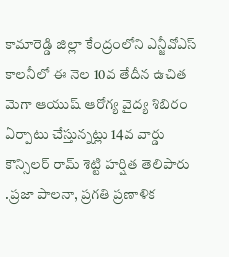కామారెడ్డి జిల్లా కేంద్రంలోని ఎన్జీవోఎస్ కాలనీలో ఈ నెల 10వ తేదీన ఉచిత మెగా ఆయుష్ ఆరోగ్య వైద్య శిబిరం ఏర్పాటు చేస్తున్నట్లు 14వ వార్డు కౌన్సిలర్ రామ్ శెట్టి హర్షిత తెలిపారు .ప్రజా పాలనా, ప్రగతి ప్రణాళిక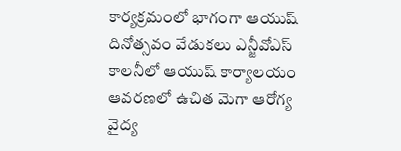కార్యక్రమంలో భాగంగా ఆయుష్ దినోత్సవం వేడుకలు ఎన్జీవోఎస్ కాలనీలో ఆయుష్ కార్యాలయం ఆవరణలో ఉచిత మెగా ఆరోగ్య వైద్య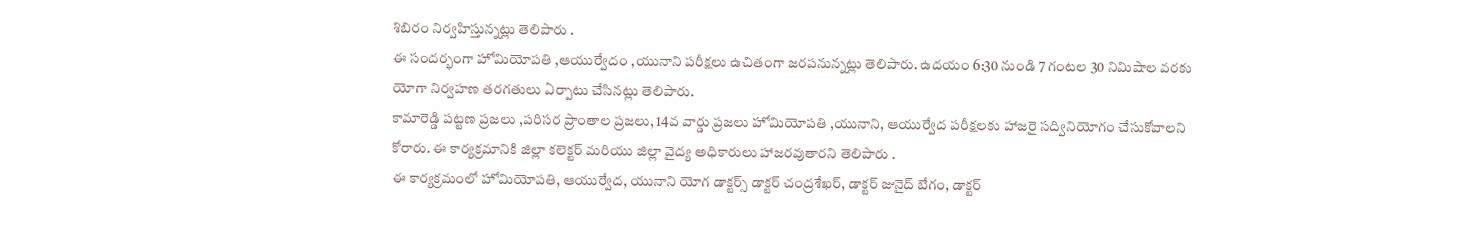శిబిరం నిర్వహిస్తున్నట్లు తెలిపారు .
ఈ సందర్భంగా హోమియోపతి ,ఆయుర్వేదం ,యునాని పరీక్షలు ఉచితంగా జరపనున్నట్లు తెలిపారు. ఉదయం 6:30 నుండి 7 గంటల 30 నిమిషాల వరకు యోగా నిర్వహణ తరగతులు ఏర్పాటు చేసినట్లు తెలిపారు.
కామారెడ్డి పట్టణ ప్రజలు ,పరిసర ప్రాంతాల ప్రజలు, 14వ వార్డు ప్రజలు హోమియోపతి ,యునాని, ఆయుర్వేద పరీక్షలకు హాజరై సద్వినియోగం చేసుకోవాలని కోరారు. ఈ కార్యక్రమానికి జిల్లా కలెక్టర్ మరియు జిల్లా వైద్య అధికారులు హాజరవుతారని తెలిపారు .
ఈ కార్యక్రమంలో హోమియోపతి, ఆయుర్వేద, యునాని యోగ డాక్టర్స్ డాక్టర్ చంద్రశేఖర్, డాక్టర్ జునైద్ బేగం, డాక్టర్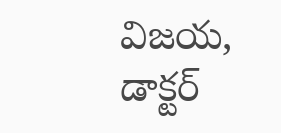విజయ, డాక్టర్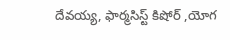దేవయ్య, ఫార్మసిస్ట్ కిషోర్ ,యోగ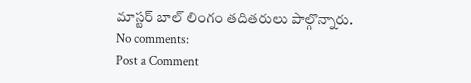మాస్టర్ బాల్ లింగం తదితరులు పాల్గొన్నారు.
No comments:
Post a Comment